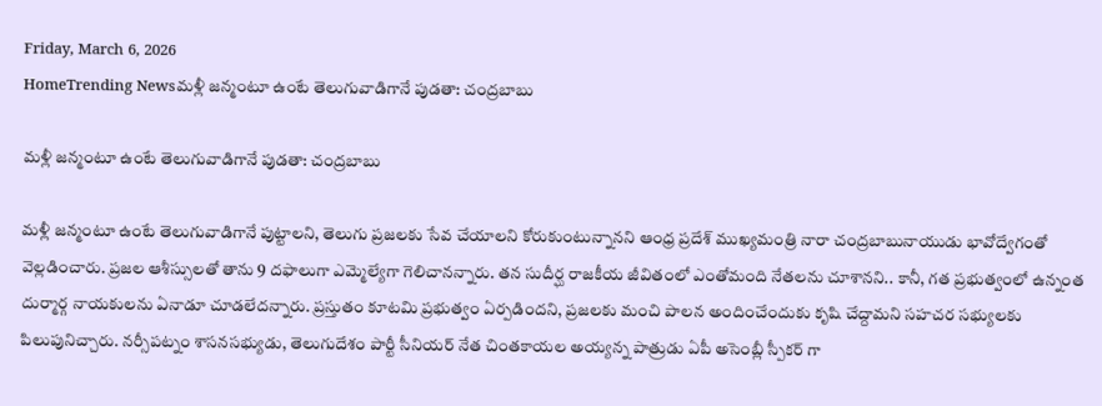Friday, March 6, 2026
HomeTrending Newsమళ్లీ జన్మంటూ ఉంటే తెలుగువాడిగానే పుడతా: చంద్రబాబు

మళ్లీ జన్మంటూ ఉంటే తెలుగువాడిగానే పుడతా: చంద్రబాబు

మళ్లీ జన్మంటూ ఉంటే తెలుగువాడిగానే పుట్టాలని, తెలుగు ప్రజలకు సేవ చేయాలని కోరుకుంటున్నానని ఆంధ్ర ప్రదేశ్ ముఖ్యమంత్రి నారా చంద్రబాబునాయుడు భావోద్వేగంతో వెల్లడించారు. ప్రజల ఆశీస్సులతో తాను 9 దఫాలుగా ఎమ్మెల్యేగా గెలిచానన్నారు. తన సుదీర్ఘ రాజకీయ జీవితంలో ఎంతోమంది నేతలను చూశానని.. కానీ, గత ప్రభుత్వంలో ఉన్నంత దుర్మార్గ నాయకులను ఏనాడూ చూడలేదన్నారు. ప్రస్తుతం కూటమి ప్రభుత్వం ఏర్పడిందని, ప్రజలకు మంచి పాలన అందించేందుకు కృషి చేద్దామని సహచర సభ్యులకు  పిలుపునిచ్చారు. నర్సీపట్నం శాసనసభ్యుడు, తెలుగుదేశం పార్టీ సీనియర్ నేత చింతకాయల అయ్యన్న పాత్రుడు ఏపీ అసెంబ్లీ స్పీకర్ గా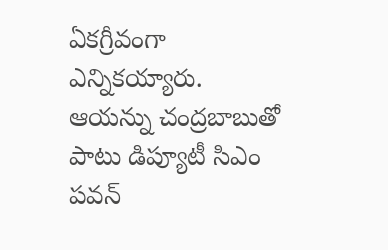ఏకగ్రీవంగా ఎన్నికయ్యారు. ఆయన్ను చంద్రబాబుతో పాటు డిప్యూటీ సిఎం పవన్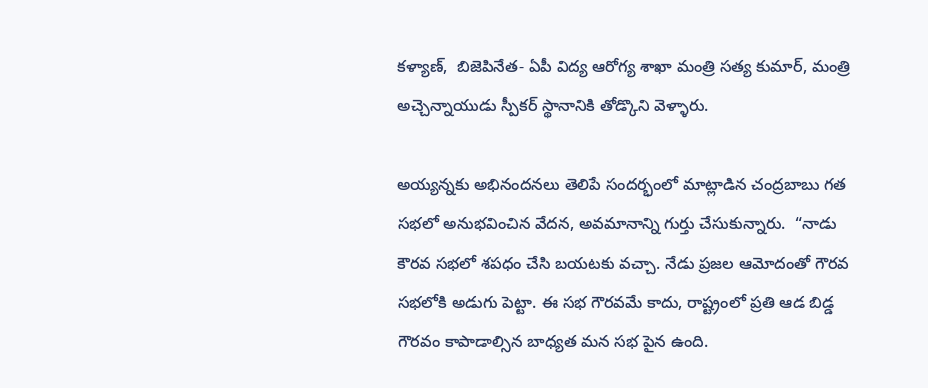కళ్యాణ్,  బిజెపినేత- ఏపీ విద్య ఆరోగ్య శాఖా మంత్రి సత్య కుమార్, మంత్రి అచ్చెన్నాయుడు స్పీకర్ స్థానానికి తోడ్కొని వెళ్ళారు.

అయ్యన్నకు అభినందనలు తెలిపే సందర్భంలో మాట్లాడిన చంద్రబాబు గత సభలో అనుభవించిన వేదన, అవమానాన్ని గుర్తు చేసుకున్నారు.  “నాడు కౌరవ సభలో శపధం చేసి బయటకు వచ్చా. నేడు ప్రజల ఆమోదంతో గౌరవ సభలోకి అడుగు పెట్టా. ఈ సభ గౌరవమే కాదు, రాష్ట్రంలో ప్రతి ఆడ బిడ్డ గౌరవం కాపాడాల్సిన బాధ్యత మన సభ పైన ఉంది.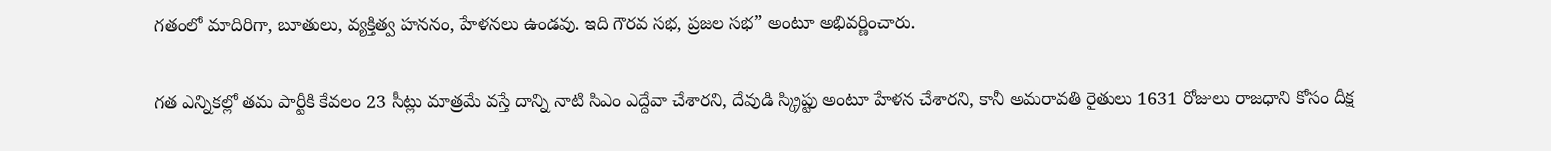గతంలో మాదిరిగా, బూతులు, వ్యక్తిత్వ హననం, హేళనలు ఉండవు. ఇది గౌరవ సభ, ప్రజల సభ” అంటూ అభివర్ణించారు.

గత ఎన్నికల్లో తమ పార్టీకి కేవలం 23 సీట్లు మాత్రమే వస్తే దాన్ని నాటి సిఎం ఎద్దేవా చేశారని, దేవుడి స్క్రిప్టు అంటూ హేళన చేశారని, కానీ అమరావతి రైతులు 1631 రోజులు రాజధాని కోసం దీక్ష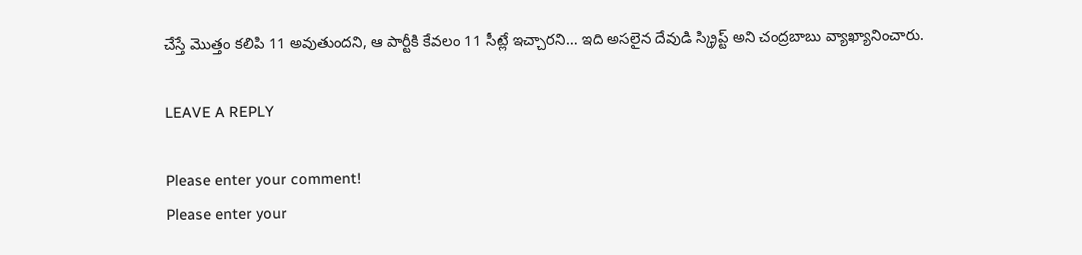చేస్తే మొత్తం కలిపి 11 అవుతుందని, ఆ పార్టీకి కేవలం 11 సీట్లే ఇచ్చారని… ఇది అసలైన దేవుడి స్క్రిప్ట్ అని చంద్రబాబు వ్యాఖ్యానించారు.

LEAVE A REPLY

Please enter your comment!
Please enter your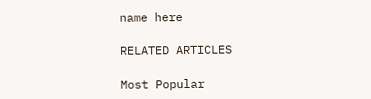name here

RELATED ARTICLES

Most Popular